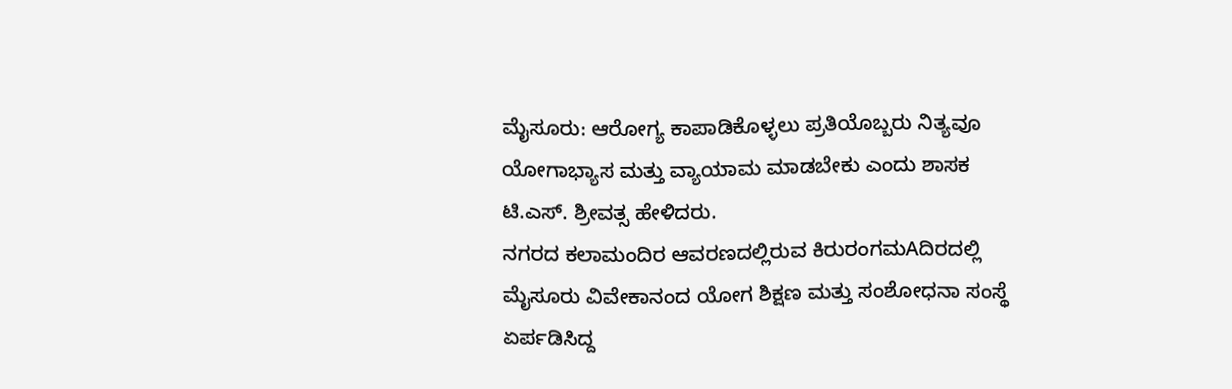ಮೈಸೂರು: ಆರೋಗ್ಯ ಕಾಪಾಡಿಕೊಳ್ಳಲು ಪ್ರತಿಯೊಬ್ಬರು ನಿತ್ಯವೂ ಯೋಗಾಭ್ಯಾಸ ಮತ್ತು ವ್ಯಾಯಾಮ ಮಾಡಬೇಕು ಎಂದು ಶಾಸಕ ಟಿ.ಎಸ್. ಶ್ರೀವತ್ಸ ಹೇಳಿದರು.
ನಗರದ ಕಲಾಮಂದಿರ ಆವರಣದಲ್ಲಿರುವ ಕಿರುರಂಗಮAದಿರದಲ್ಲಿ ಮೈಸೂರು ವಿವೇಕಾನಂದ ಯೋಗ ಶಿಕ್ಷಣ ಮತ್ತು ಸಂಶೋಧನಾ ಸಂಸ್ಥೆ ಏರ್ಪಡಿಸಿದ್ದ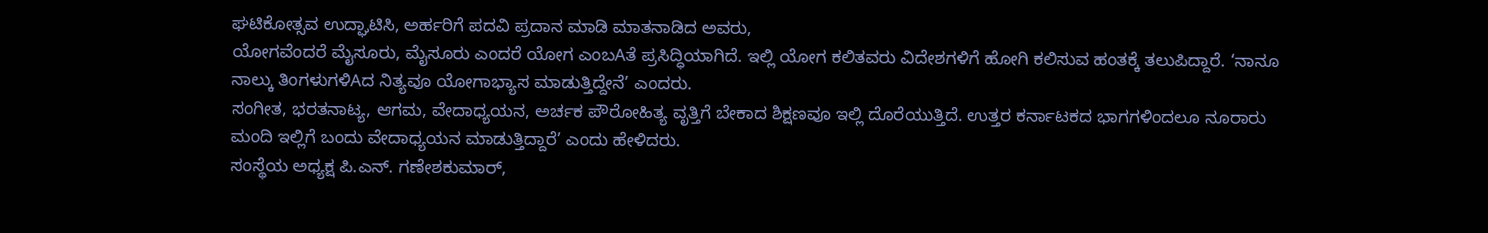ಘಟಿಕೋತ್ಸವ ಉದ್ಘಾಟಿಸಿ, ಅರ್ಹರಿಗೆ ಪದವಿ ಪ್ರದಾನ ಮಾಡಿ ಮಾತನಾಡಿದ ಅವರು,
ಯೋಗವೆಂದರೆ ಮೈಸೂರು, ಮೈಸೂರು ಎಂದರೆ ಯೋಗ ಎಂಬAತೆ ಪ್ರಸಿದ್ಧಿಯಾಗಿದೆ. ಇಲ್ಲಿ ಯೋಗ ಕಲಿತವರು ವಿದೇಶಗಳಿಗೆ ಹೋಗಿ ಕಲಿಸುವ ಹಂತಕ್ಕೆ ತಲುಪಿದ್ದಾರೆ. ‘ನಾನೂ ನಾಲ್ಕು ತಿಂಗಳುಗಳಿAದ ನಿತ್ಯವೂ ಯೋಗಾಭ್ಯಾಸ ಮಾಡುತ್ತಿದ್ದೇನೆ’ ಎಂದರು.
ಸಂಗೀತ, ಭರತನಾಟ್ಯ, ಆಗಮ, ವೇದಾಧ್ಯಯನ, ಅರ್ಚಕ ಪೌರೋಹಿತ್ಯ ವೃತ್ತಿಗೆ ಬೇಕಾದ ಶಿಕ್ಷಣವೂ ಇಲ್ಲಿ ದೊರೆಯುತ್ತಿದೆ. ಉತ್ತರ ಕರ್ನಾಟಕದ ಭಾಗಗಳಿಂದಲೂ ನೂರಾರು ಮಂದಿ ಇಲ್ಲಿಗೆ ಬಂದು ವೇದಾಧ್ಯಯನ ಮಾಡುತ್ತಿದ್ದಾರೆ’ ಎಂದು ಹೇಳಿದರು.
ಸಂಸ್ಥೆಯ ಅಧ್ಯಕ್ಷ ಪಿ.ಎನ್. ಗಣೇಶಕುಮಾರ್,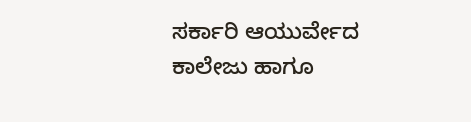ಸರ್ಕಾರಿ ಆಯುರ್ವೇದ ಕಾಲೇಜು ಹಾಗೂ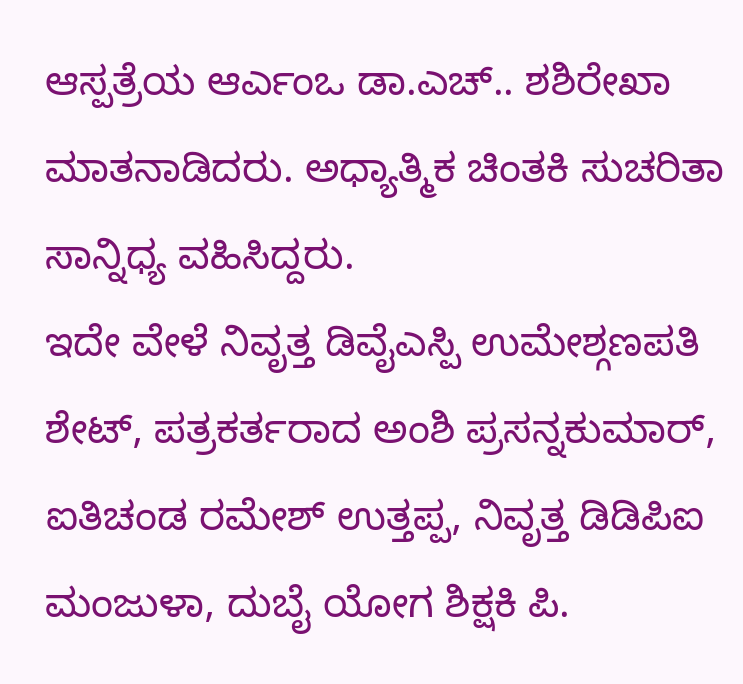ಆಸ್ಪತ್ರೆಯ ಆರ್ಎಂಒ ಡಾ.ಎಚ್.. ಶಶಿರೇಖಾ ಮಾತನಾಡಿದರು. ಅಧ್ಯಾತ್ಮಿಕ ಚಿಂತಕಿ ಸುಚರಿತಾ ಸಾನ್ನಿಧ್ಯ ವಹಿಸಿದ್ದರು.
ಇದೇ ವೇಳೆ ನಿವೃತ್ತ ಡಿವೈಎಸ್ಪಿ ಉಮೇಶ್ಗಣಪತಿ ಶೇಟ್, ಪತ್ರಕರ್ತರಾದ ಅಂಶಿ ಪ್ರಸನ್ನಕುಮಾರ್, ಐತಿಚಂಡ ರಮೇಶ್ ಉತ್ತಪ್ಪ, ನಿವೃತ್ತ ಡಿಡಿಪಿಐ ಮಂಜುಳಾ, ದುಬೈ ಯೋಗ ಶಿಕ್ಷಕಿ ಪಿ.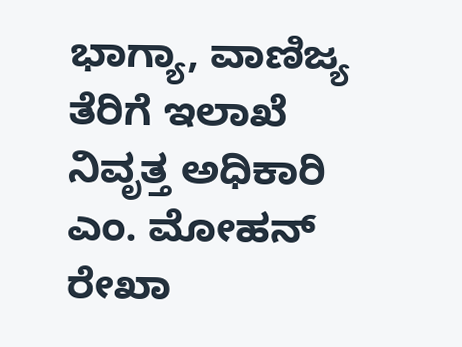ಭಾಗ್ಯಾ, ವಾಣಿಜ್ಯ ತೆರಿಗೆ ಇಲಾಖೆ ನಿವೃತ್ತ ಅಧಿಕಾರಿ ಎಂ. ಮೋಹನ್ ರೇಖಾ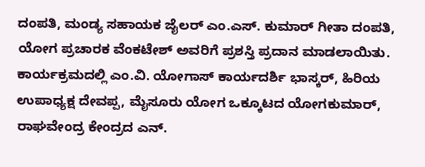ದಂಪತಿ, ಮಂಡ್ಯ ಸಹಾಯಕ ಜೈಲರ್ ಎಂ.ಎಸ್. ಕುಮಾರ್ ಗೀತಾ ದಂಪತಿ, ಯೋಗ ಪ್ರಚಾರಕ ವೆಂಕಟೇಶ್ ಅವರಿಗೆ ಪ್ರಶಸ್ತಿ ಪ್ರದಾನ ಮಾಡಲಾಯಿತು.
ಕಾರ್ಯಕ್ರಮದಲ್ಲಿ ಎಂ.ವಿ. ಯೋಗಾಸ್ ಕಾರ್ಯದರ್ಶಿ ಭಾಸ್ಕರ್, ಹಿರಿಯ ಉಪಾಧ್ಯಕ್ಷ ದೇವಪ್ಪ, ಮೈಸೂರು ಯೋಗ ಒಕ್ಕೂಟದ ಯೋಗಕುಮಾರ್, ರಾಘವೇಂದ್ರ ಕೇಂದ್ರದ ಎನ್.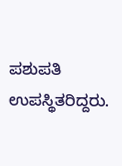ಪಶುಪತಿ ಉಪಸ್ಥಿತರಿದ್ದರು.